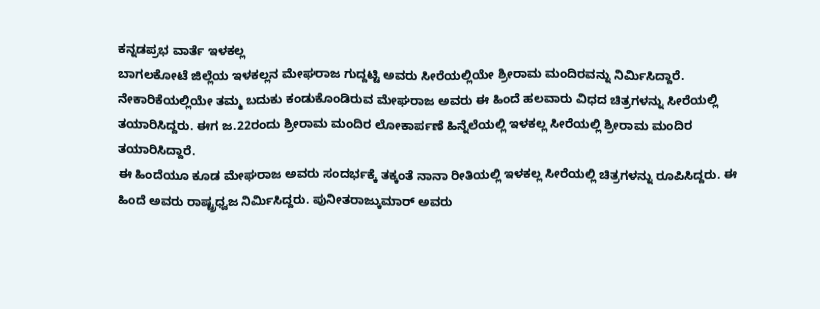ಕನ್ನಡಪ್ರಭ ವಾರ್ತೆ ಇಳಕಲ್ಲ
ಬಾಗಲಕೋಟೆ ಜಿಲ್ಲೆಯ ಇಳಕಲ್ಲನ ಮೇಘರಾಜ ಗುದ್ದಟ್ಟಿ ಅವರು ಸೀರೆಯಲ್ಲಿಯೇ ಶ್ರೀರಾಮ ಮಂದಿರವನ್ನು ನಿರ್ಮಿಸಿದ್ದಾರೆ. ನೇಕಾರಿಕೆಯಲ್ಲಿಯೇ ತಮ್ಮ ಬದುಕು ಕಂಡುಕೊಂಡಿರುವ ಮೇಘರಾಜ ಅವರು ಈ ಹಿಂದೆ ಹಲವಾರು ವಿಧದ ಚಿತ್ರಗಳನ್ನು ಸೀರೆಯಲ್ಲಿ ತಯಾರಿಸಿದ್ದರು. ಈಗ ಜ.22ರಂದು ಶ್ರೀರಾಮ ಮಂದಿರ ಲೋಕಾರ್ಪಣೆ ಹಿನ್ನೆಲೆಯಲ್ಲಿ ಇಳಕಲ್ಲ ಸೀರೆಯಲ್ಲಿ ಶ್ರೀರಾಮ ಮಂದಿರ ತಯಾರಿಸಿದ್ದಾರೆ.
ಈ ಹಿಂದೆಯೂ ಕೂಡ ಮೇಘರಾಜ ಅವರು ಸಂದರ್ಭಕ್ಕೆ ತಕ್ಕಂತೆ ನಾನಾ ರೀತಿಯಲ್ಲಿ ಇಳಕಲ್ಲ ಸೀರೆಯಲ್ಲಿ ಚಿತ್ರಗಳನ್ನು ರೂಪಿಸಿದ್ದರು. ಈ ಹಿಂದೆ ಅವರು ರಾಷ್ಟ್ರಧ್ವಜ ನಿರ್ಮಿಸಿದ್ದರು. ಪುನೀತರಾಜ್ಕುಮಾರ್ ಅವರು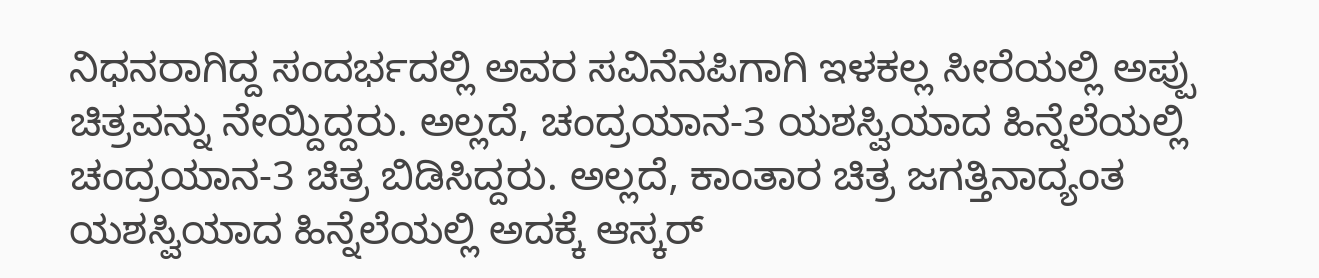ನಿಧನರಾಗಿದ್ದ ಸಂದರ್ಭದಲ್ಲಿ ಅವರ ಸವಿನೆನಪಿಗಾಗಿ ಇಳಕಲ್ಲ ಸೀರೆಯಲ್ಲಿ ಅಪ್ಪು ಚಿತ್ರವನ್ನು ನೇಯ್ದಿದ್ದರು. ಅಲ್ಲದೆ, ಚಂದ್ರಯಾನ-3 ಯಶಸ್ವಿಯಾದ ಹಿನ್ನೆಲೆಯಲ್ಲಿ ಚಂದ್ರಯಾನ-3 ಚಿತ್ರ ಬಿಡಿಸಿದ್ದರು. ಅಲ್ಲದೆ, ಕಾಂತಾರ ಚಿತ್ರ ಜಗತ್ತಿನಾದ್ಯಂತ ಯಶಸ್ವಿಯಾದ ಹಿನ್ನೆಲೆಯಲ್ಲಿ ಅದಕ್ಕೆ ಆಸ್ಕರ್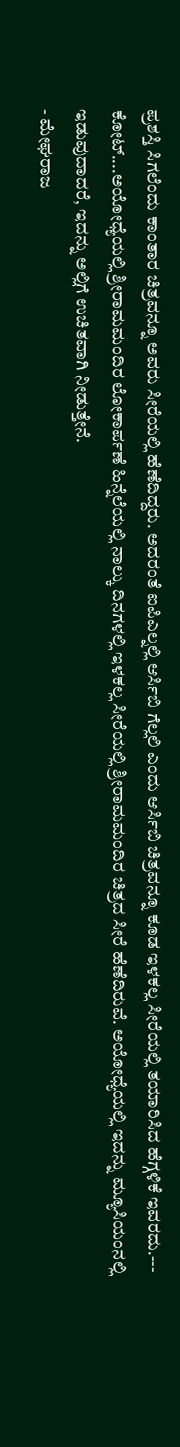ಪ್ರಶಸ್ತಿ ಸಿಗಲೆಂದು ಕಾಂತಾರ ಚಿತ್ರವನ್ನೂ ಅವರು ಸೀರೆಯಲ್ಲಿ ಹೆಣೆದಿದ್ದರು. ಅದರಂತೆ ಐಪಿಎಲ್ನಲ್ಲಿ ಆರ್ಸಿಬಿ ಗೆಲ್ಲಲಿ ಎಂದು ಆರ್ಸಿಬಿ ಚಿತ್ರವನ್ನೂ ಕೂಡ ಇಳಕಲ್ಲ ಸೀರೆಯಲ್ಲಿ ತಯಾರಿಸಿದ ಹೆಗ್ಗಳಿಕೆ ಇವರದು.---
ಕೋಟ್....ಅಯೋಧ್ಯೆಯಲ್ಲಿ ಶ್ರೀರಾಮಮಂದಿರ ಲೋಕಾರ್ಪಣೆ ಹಿನ್ನೆಲೆಯಲ್ಲಿ ನಾಲ್ಕು ದಿನಗಳಲ್ಲಿ ಇಳಕಲ್ಲ ಸೀರೆಯಲ್ಲಿ ಶ್ರೀರಾಮಮಂದಿರ ಚಿತ್ರದ ಸೀರೆ ಹೆಣೆದಿರುವೆ. ಅಯೋಧ್ಯೆಯಲ್ಲಿ ಇದನ್ನು ಮ್ಯೂಸಿಯಂನಲ್ಲಿ ಇಡುವುದಾದರೆ, ಇದನ್ನು ಅಲ್ಲಿಗೆ ಉಚಿತವಾಗಿ ನೀಡುತ್ತೇನೆ.
- ಮೇಘರಾಜ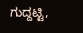ಗುದ್ದಟ್ಟಿ,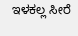ಇಳಕಲ್ಲ ಸೀರೆ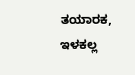ತಯಾರಕ, ಇಳಕಲ್ಲ